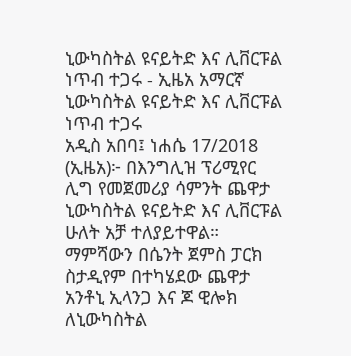ኒውካስትል ዩናይትድ እና ሊቨርፑል ነጥብ ተጋሩ - ኢዜአ አማርኛ
ኒውካስትል ዩናይትድ እና ሊቨርፑል ነጥብ ተጋሩ
አዲስ አበባ፤ ነሐሴ 17/2018 (ኢዜአ)፦ በእንግሊዝ ፕሪሚየር ሊግ የመጀመሪያ ሳምንት ጨዋታ ኒውካስትል ዩናይትድ እና ሊቨርፑል ሁለት አቻ ተለያይተዋል።
ማምሻውን በሴንት ጀምስ ፓርክ ስታዲየም በተካሄደው ጨዋታ አንቶኒ ኢላንጋ እና ጆ ዊሎክ ለኒውካስትል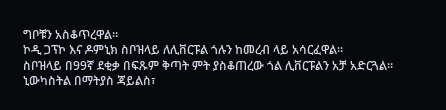ግቦቹን አስቆጥረዋል።
ኮዲ ጋፕኮ እና ዶምኒክ ስቦዝላይ ለሊቨርፑል ጎሉን ከመረብ ላይ አሳርፈዋል።
ስቦዝላይ በ99ኛ ደቂቃ በፍጹም ቅጣት ምት ያስቆጠረው ጎል ሊቨርፑልን አቻ አድርጓል።
ኒውካስትል በማትያስ ጃይልስ፣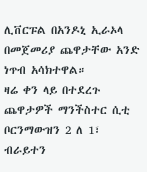ሊቨርፑል በአንዶኒ ኢራኦላ በመጀመሪያ ጨዋታቸው አንድ ነጥብ አሳክተዋል።
ዛሬ ቀን ላይ በተደረጉ ጨዋታዎች ማንችስተር ሲቲ ቦርንማውዝን 2 ለ 1፣ ብራይተን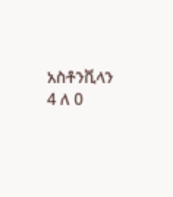አስቶንቪላን 4 ለ 0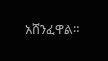አሸንፈዋል።